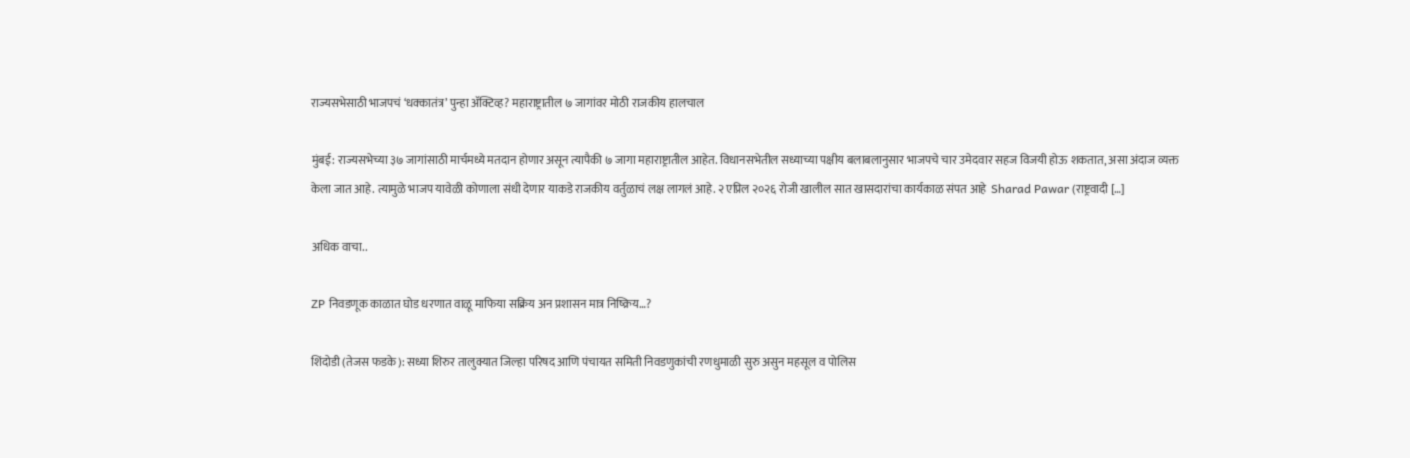राज्यसभेसाठी भाजपचं ‘धक्कातंत्र’ पुन्हा अ‍ॅक्टिव्ह? महाराष्ट्रातील ७ जागांवर मोठी राजकीय हालचाल

मुंबई: राज्यसभेच्या ३७ जागांसाठी मार्चमध्ये मतदान होणार असून त्यापैकी ७ जागा महाराष्ट्रातील आहेत. विधानसभेतील सध्याच्या पक्षीय बलाबलानुसार भाजपचे चार उमेदवार सहज विजयी होऊ शकतात, असा अंदाज व्यक्त केला जात आहे. त्यामुळे भाजप यावेळी कोणाला संधी देणार याकडे राजकीय वर्तुळाचं लक्ष लागलं आहे. २ एप्रिल २०२६ रोजी खालील सात खासदारांचा कार्यकाळ संपत आहे  Sharad Pawar (राष्ट्रवादी […]

अधिक वाचा..

ZP निवडणूक काळात घोड धरणात वाळू माफिया सक्रिय अन प्रशासन मात्र निष्क्रिय…?

शिंदोडी (तेजस फडके): सध्या शिरुर तालुक्यात जिल्हा परिषद आणि पंचायत समिती निवडणुकांची रणधुमाळी सुरु असुन महसूल व पोलिस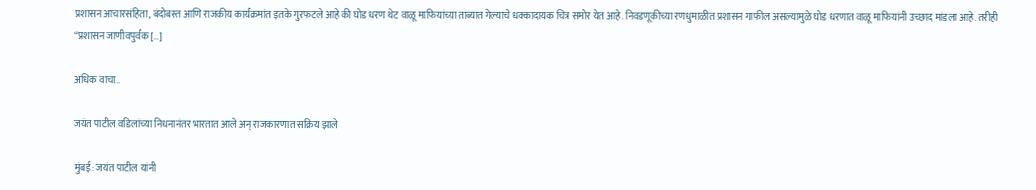प्रशासन आचारसंहिता, बंदोबस्त आणि राजकीय कार्यक्रमांत इतके गुरफटले आहे की घोड धरण थेट वाळू माफियांच्या ताब्यात गेल्याचे धक्कादायक चित्र समोर येत आहे. निवडणूकीच्या रणधुमाळीत प्रशासन गाफील असल्यामुळे घोड धरणात वाळू माफियांनी उच्छाद मांडला आहे. तरीही “प्रशासन जाणीवपुर्वक […]

अधिक वाचा..

जयंत पाटील वडिलांच्या निधनानंतर भारतात आले अन् राजकारणात सक्रिय झाले

मुंबई: जयंत पाटील यांनी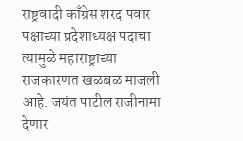राष्ट्रवादी काँग्रेस शरद पवार पक्षाच्या प्रदेशाध्यक्ष पदाचा त्यामुळे महाराष्ट्राच्या राजकारणत खळबळ माजली आहे. जयंत पाटील राजीनामा देणार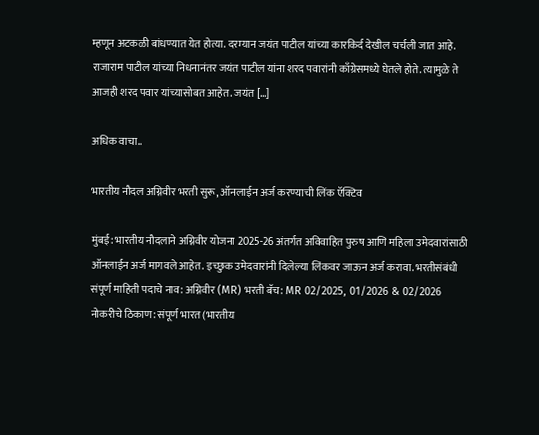म्हणून अटकळी बांधण्यात येत होत्या. दरम्यान जयंत पाटील यांच्या कारकि‍र्द देखील चर्चली जात आहे. राजाराम पाटील यांच्या निधनानंतर जयंत पाटील यांना शरद पवारांनी काँग्रेसमध्ये घेतले होते. त्यामुळे ते आजही शरद पवार यांच्यासोबत आहेत. जयंत […]

अधिक वाचा..

भारतीय नौदल अग्निवीर भरती सुरू, ऑनलाईन अर्ज करण्याची लिंक ऍक्टिव

मुंबई: भारतीय नौदलाने अग्निवीर योजना 2025-26 अंतर्गत अविवाहित पुरुष आणि महिला उमेदवारांसाठी ऑनलाईन अर्ज मागवले आहेत. इच्छुक उमेदवारांनी दिलेल्या लिंकवर जाऊन अर्ज करावा. भरतीसंबंधी संपूर्ण माहिती पदाचे नाव: अग्निवीर (MR) भरती बॅच: MR 02/2025, 01/2026 & 02/2026 नोकरीचे ठिकाण: संपूर्ण भारत (भारतीय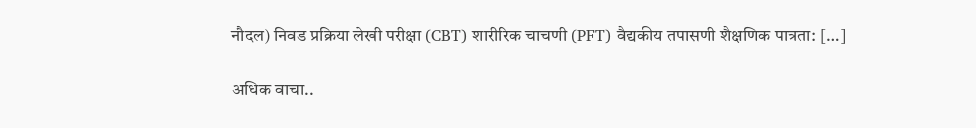नौदल) निवड प्रक्रिया लेखी परीक्षा (CBT) शारीरिक चाचणी (PFT) वैद्यकीय तपासणी शैक्षणिक पात्रता: […]

अधिक वाचा..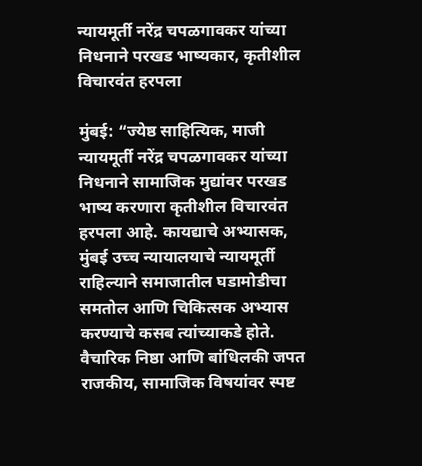न्यायमूर्ती नरेंद्र चपळगावकर यांच्या निधनाने परखड भाष्यकार, कृतीशील विचारवंत हरपला

मुंबई: “ज्येष्ठ साहित्यिक, माजी न्यायमूर्ती नरेंद्र चपळगावकर यांच्या निधनाने सामाजिक मुद्यांवर परखड भाष्य करणारा कृतीशील विचारवंत हरपला आहे. कायद्याचे अभ्यासक, मुंबई उच्च न्यायालयाचे न्यायमूर्ती राहिल्याने समाजातील घडामोडीचा समतोल आणि चिकित्सक अभ्यास करण्याचे कसब त्यांच्याकडे होते. वैचारिक निष्ठा आणि बांधिलकी जपत राजकीय, सामाजिक विषयांवर स्पष्ट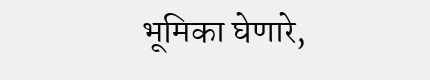भूमिका घेणारे,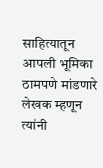साहित्यातून आपली भूमिका ठामपणे मांडणारे लेखक म्हणून त्यांनी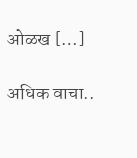ओळख […]

अधिक वाचा..